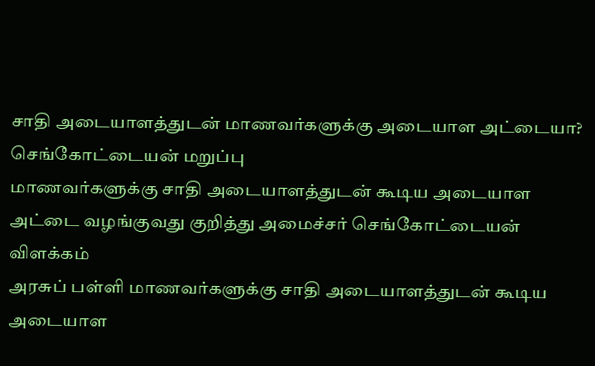சாதி அடையாளத்துடன் மாணவர்களுக்கு அடையாள அட்டையா? செங்கோட்டையன் மறுப்பு
மாணவர்களுக்கு சாதி அடையாளத்துடன் கூடிய அடையாள அட்டை வழங்குவது குறித்து அமைச்சர் செங்கோட்டையன் விளக்கம்
அரசுப் பள்ளி மாணவர்களுக்கு சாதி அடையாளத்துடன் கூடிய அடையாள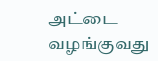அட்டை வழங்குவது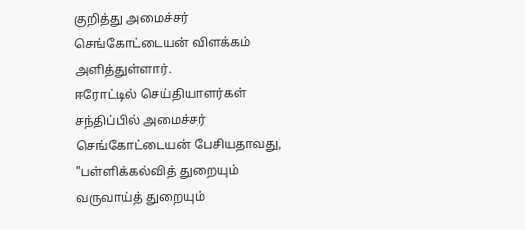குறித்து அமைச்சர் செங்கோட்டையன் விளக்கம் அளித்துள்ளார்.
ஈரோட்டில் செய்தியாளர்கள் சந்திப்பில் அமைச்சர் செங்கோட்டையன் பேசியதாவது, "பள்ளிக்கல்வித் துறையும் வருவாய்த் துறையும்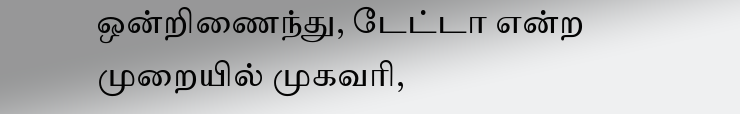ஒன்றிணைந்து, டேட்டா என்ற முறையில் முகவரி,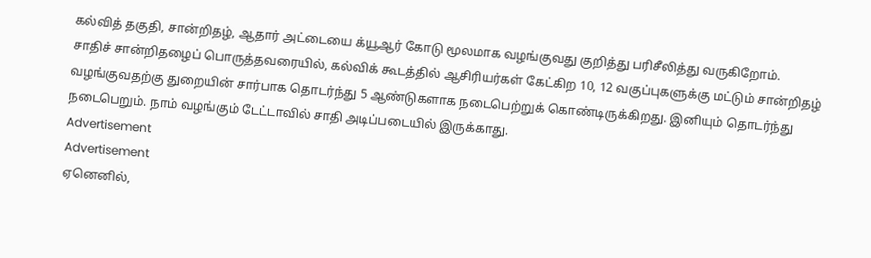கல்வித் தகுதி, சான்றிதழ், ஆதார் அட்டையை க்யூஆர் கோடு மூலமாக வழங்குவது குறித்து பரிசீலித்து வருகிறோம்.
சாதிச் சான்றிதழைப் பொருத்தவரையில், கல்விக் கூடத்தில் ஆசிரியர்கள் கேட்கிற 10, 12 வகுப்புகளுக்கு மட்டும் சான்றிதழ் வழங்குவதற்கு துறையின் சார்பாக தொடர்ந்து 5 ஆண்டுகளாக நடைபெற்றுக் கொண்டிருக்கிறது. இனியும் தொடர்ந்து நடைபெறும். நாம் வழங்கும் டேட்டாவில் சாதி அடிப்படையில் இருக்காது.
Advertisement
Advertisement
ஏனெனில்,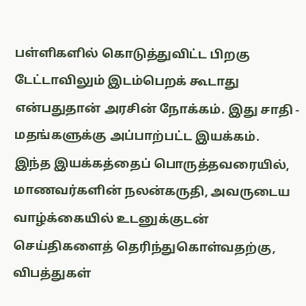பள்ளிகளில் கொடுத்துவிட்ட பிறகு டேட்டாவிலும் இடம்பெறக் கூடாது என்பதுதான் அரசின் நோக்கம். இது சாதி - மதங்களுக்கு அப்பாற்பட்ட இயக்கம்.
இந்த இயக்கத்தைப் பொருத்தவரையில், மாணவர்களின் நலன்கருதி, அவருடைய வாழ்க்கையில் உடனுக்குடன் செய்திகளைத் தெரிந்துகொள்வதற்கு, விபத்துகள்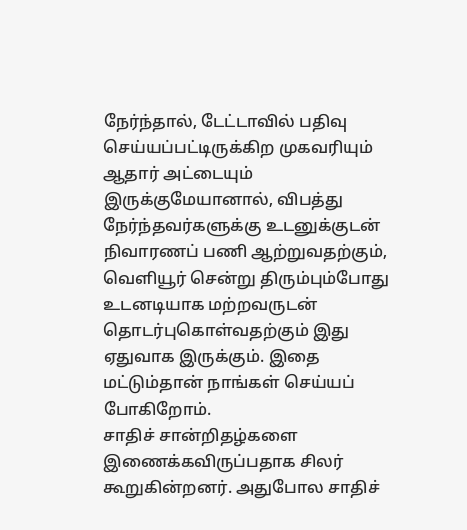நேர்ந்தால், டேட்டாவில் பதிவு செய்யப்பட்டிருக்கிற முகவரியும் ஆதார் அட்டையும் இருக்குமேயானால், விபத்து நேர்ந்தவர்களுக்கு உடனுக்குடன் நிவாரணப் பணி ஆற்றுவதற்கும், வெளியூர் சென்று திரும்பும்போது உடனடியாக மற்றவருடன் தொடர்புகொள்வதற்கும் இது ஏதுவாக இருக்கும். இதை மட்டும்தான் நாங்கள் செய்யப் போகிறோம்.
சாதிச் சான்றிதழ்களை இணைக்கவிருப்பதாக சிலர் கூறுகின்றனர். அதுபோல சாதிச்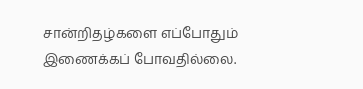சான்றிதழ்களை எப்போதும் இணைக்கப் போவதில்லை.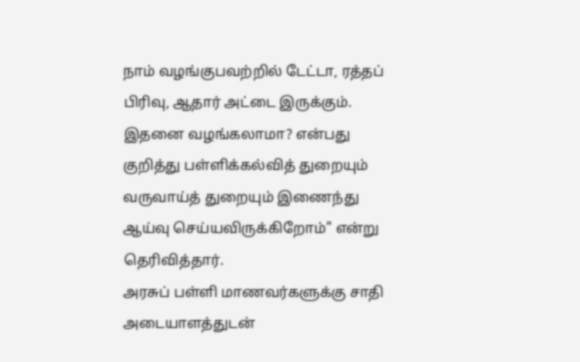நாம் வழங்குபவற்றில் டேட்டா, ரத்தப் பிரிவு, ஆதார் அட்டை இருக்கும். இதனை வழங்கலாமா? என்பது குறித்து பள்ளிக்கல்வித் துறையும் வருவாய்த் துறையும் இணைந்து ஆய்வு செய்யவிருக்கிறோம்" என்று தெரிவித்தார்.
அரசுப் பள்ளி மாணவர்களுக்கு சாதி அடையாளத்துடன்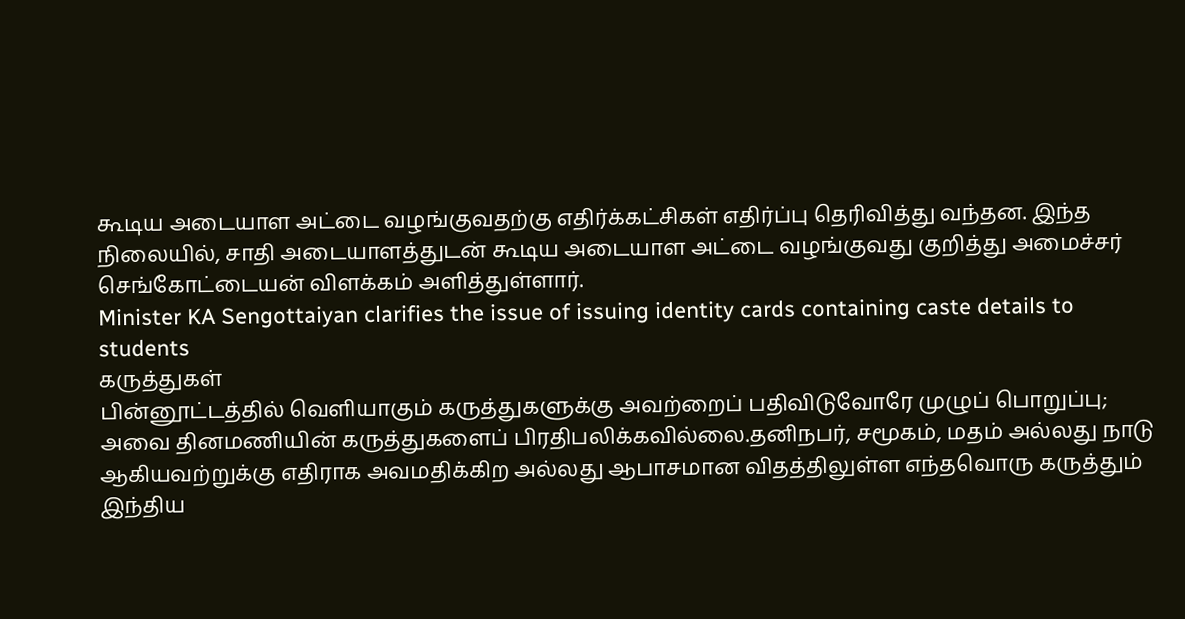கூடிய அடையாள அட்டை வழங்குவதற்கு எதிர்க்கட்சிகள் எதிர்ப்பு தெரிவித்து வந்தன. இந்த நிலையில், சாதி அடையாளத்துடன் கூடிய அடையாள அட்டை வழங்குவது குறித்து அமைச்சர் செங்கோட்டையன் விளக்கம் அளித்துள்ளார்.
Minister KA Sengottaiyan clarifies the issue of issuing identity cards containing caste details to students
கருத்துகள்
பின்னூட்டத்தில் வெளியாகும் கருத்துகளுக்கு அவற்றைப் பதிவிடுவோரே முழுப் பொறுப்பு; அவை தினமணியின் கருத்துகளைப் பிரதிபலிக்கவில்லை.தனிநபர், சமூகம், மதம் அல்லது நாடு ஆகியவற்றுக்கு எதிராக அவமதிக்கிற அல்லது ஆபாசமான விதத்திலுள்ள எந்தவொரு கருத்தும் இந்திய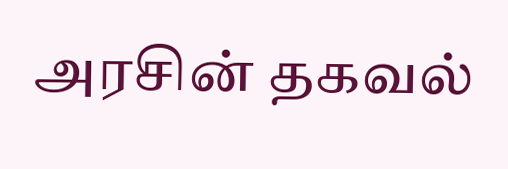அரசின் தகவல்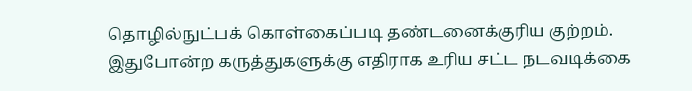தொழில்நுட்பக் கொள்கைப்படி தண்டனைக்குரிய குற்றம். இதுபோன்ற கருத்துகளுக்கு எதிராக உரிய சட்ட நடவடிக்கை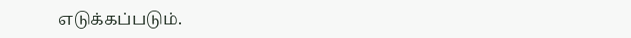எடுக்கப்படும்.